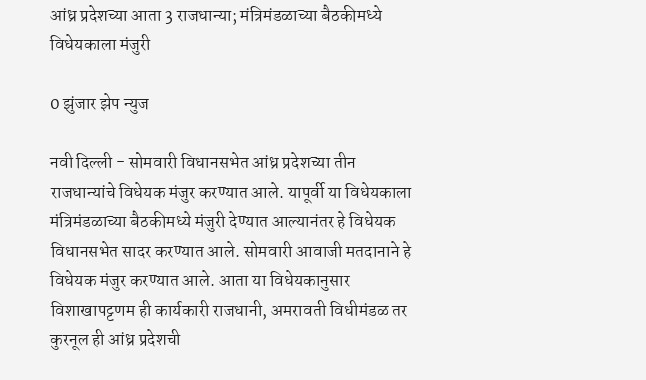आंध्र प्रदेशच्या आता 3 राजधान्या; मंत्रिमंडळाच्या बैठकीमध्ये विधेयकाला मंजुरी

0 झुंजार झेप न्युज

नवी दिल्ली - सोमवारी विधानसभेत आंध्र प्रदेशच्या तीन राजधान्यांचे विधेयक मंजुर करण्यात आले. यापूर्वी या विधेयकाला मंत्रिमंडळाच्या बैठकीमध्ये मंजुरी देण्यात आल्यानंतर हे विधेयक विधानसभेत सादर करण्यात आले. सोमवारी आवाजी मतदानाने हे विधेयक मंजुर करण्यात आले. आता या विधेयकानुसार विशाखापट्टणम ही कार्यकारी राजधानी, अमरावती विधीमंडळ तर कुरनूल ही आंध्र प्रदेशची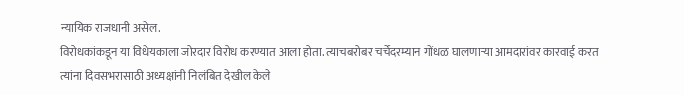न्यायिक राजधानी असेल.
विरोधकांकडून या विधेयकाला जोरदार विरोध करण्यात आला होता. त्याचबरोबर चर्चेदरम्यान गोंधळ घालणाऱ्या आमदारांवर कारवाई करत त्यांना दिवसभरासाठी अध्यक्षांनी निलंबित देखील केले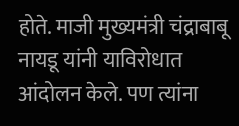होते. माजी मुख्यमंत्री चंद्राबाबू नायडू यांनी याविरोधात आंदोलन केले. पण त्यांना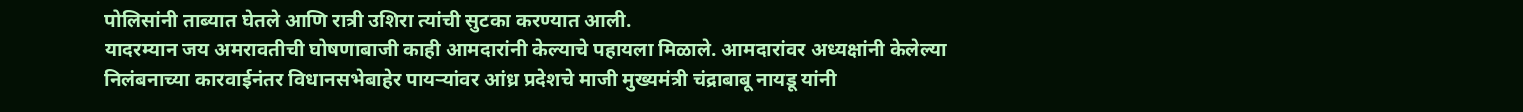पोलिसांनी ताब्यात घेतले आणि रात्री उशिरा त्यांची सुटका करण्यात आली.
यादरम्यान जय अमरावतीची घोषणाबाजी काही आमदारांनी केल्याचे पहायला मिळाले. आमदारांवर अध्यक्षांनी केलेल्या निलंबनाच्या कारवाईनंतर विधानसभेबाहेर पायऱ्यांवर आंध्र प्रदेशचे माजी मुख्यमंत्री चंद्राबाबू नायडू यांनी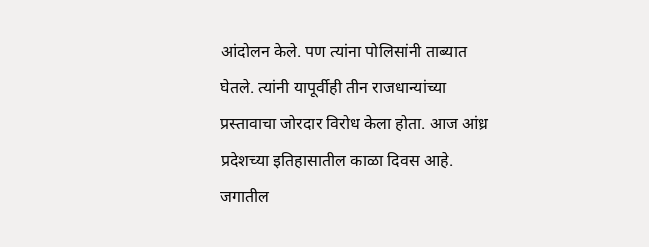आंदोलन केले. पण त्यांना पोलिसांनी ताब्यात घेतले. त्यांनी यापूर्वीही तीन राजधान्यांच्या प्रस्तावाचा जोरदार विरोध केला होता. आज आंध्र प्रदेशच्या इतिहासातील काळा दिवस आहे. जगातील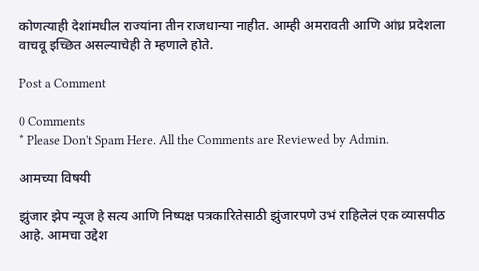कोणत्याही देशांमधील राज्यांना तीन राजधान्या नाहीत. आम्ही अमरावती आणि आंध्र प्रदेशला वाचवू इच्छित असल्याचेही ते म्हणाले होते.

Post a Comment

0 Comments
* Please Don't Spam Here. All the Comments are Reviewed by Admin.

आमच्या विषयी

झुंजार झेप न्यूज हे सत्य आणि निष्पक्ष पत्रकारितेसाठी झुंजारपणे उभं राहिलेलं एक व्यासपीठ आहे. आमचा उद्देश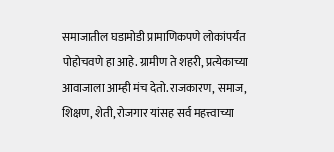समाजातील घडामोडी प्रामाणिकपणे लोकांपर्यंत पोहोचवणे हा आहे. ग्रामीण ते शहरी, प्रत्येकाच्या आवाजाला आम्ही मंच देतो. राजकारण, समाज, शिक्षण, शेती, रोजगार यांसह सर्व महत्त्वाच्या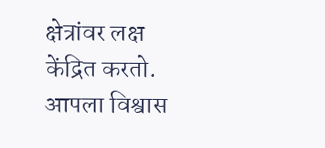क्षेत्रांवर लक्ष केंद्रित करतो. आपला विश्वास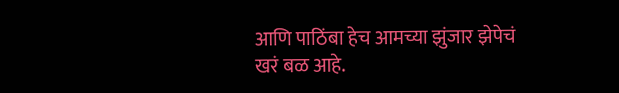आणि पाठिंबा हेच आमच्या झुंजार झेपेचं खरं बळ आहे.